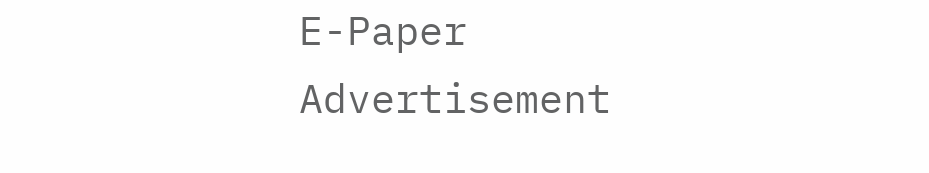E-Paper
Advertisement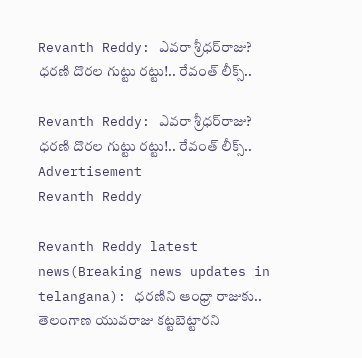Revanth Reddy: ఎవరా శ్రీధర్‌రాజు? ధరణి దొరల గుట్టు రట్టు!.. రేవంత్‌ లీక్స్..

Revanth Reddy: ఎవరా శ్రీధర్‌రాజు? ధరణి దొరల గుట్టు రట్టు!.. రేవంత్‌ లీక్స్..
Advertisement
Revanth Reddy

Revanth Reddy latest news(Breaking news updates in telangana): ధరణిని ఆంధ్రా రాజుకు.. తెలంగాణ యువరాజు కట్టబెట్టారని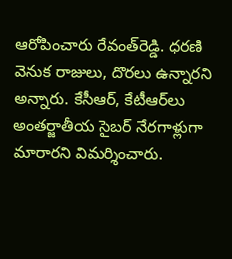ఆరోపించారు రేవంత్‌రెడ్డి. ధరణి వెనుక రాజులు, దొరలు ఉన్నారని అన్నారు. కేసీఆర్, కేటీఆర్‌లు అంతర్జాతీయ సైబర్ నేరగాళ్లుగా మారారని విమర్శించారు.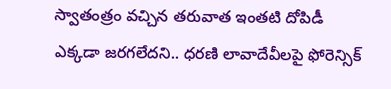స్వాతంత్రం వచ్చిన తరువాత ఇంతటి దోపిడీ ఎక్కడా జరగలేదని.. ధరణి లావాదేవీలపై ఫోరెన్సిక్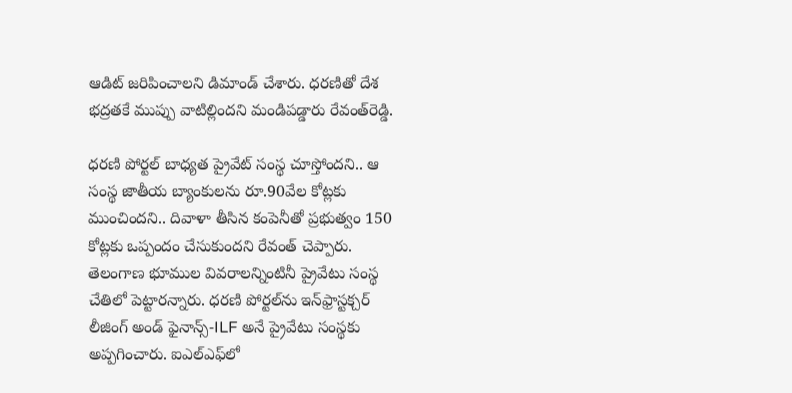ఆడిట్‌ జరిపించాలని డిమాండ్ చేశారు. ధరణితో దేశ భద్రతకే ముప్పు వాటిల్లిందని మండిపడ్డారు రేవంత్‌రెడ్డి.

ధరణి పోర్టల్ బాధ్యత ప్రైవేట్ సంస్థ చూస్తోందని.. ఆ సంస్థ జాతీయ బ్యాంకులను రూ.90వేల కోట్లకు ముంచిందని.. దివాళా తీసిన కంపెనీతో ప్రభుత్వం 150 కోట్లకు ఒప్పందం చేసుకుందని రేవంత్ చెప్పారు. తెలంగాణ భూముల వివరాలన్నింటినీ ప్రైవేటు సంస్థ చేతిలో పెట్టారన్నారు. ధరణి పోర్టల్‌ను ఇన్‌ఫ్రాస్టక్చర్‌ లీజింగ్‌ అండ్‌ ఫైనాన్స్‌-ILF అనే ప్రైవేటు సంస్థకు అప్పగించారు. ఐఎల్‌ఎఫ్‌లో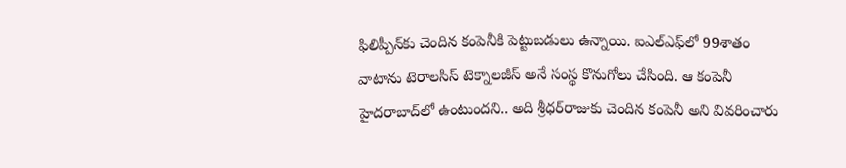ఫిలిప్పీన్‌కు చెందిన కంపెనీకి పెట్టుబడులు ఉన్నాయి. ఐఎల్‌ఎఫ్‌లో 99శాతం వాటాను టెరాలసిస్‌ టెక్నాలజీస్‌ అనే సంస్థ కొనుగోలు చేసింది. ఆ కంపెనీ హైదరాబాద్‌లో ఉంటుందని.. అది శ్రీధర్‌రాజుకు చెందిన కంపెనీ అని వివరించారు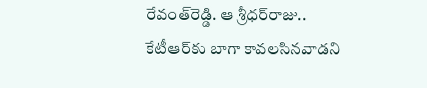రేవంత్‌రెడ్డి. ఆ శ్రీధర్‌రాజు.. కేటీఆర్‌కు బాగా కావలసినవాడని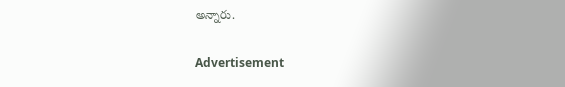అన్నారు.

Advertisement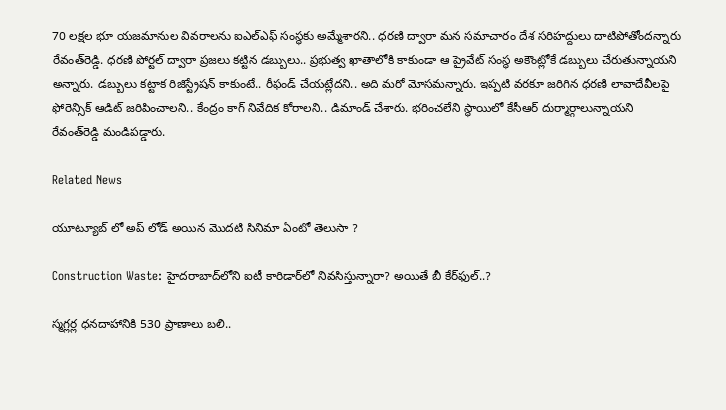70 లక్షల భూ యజమానుల వివరాలను ఐఎల్‌ఎఫ్‌ సంస్థకు అమ్మేశారని.. ధరణి ద్వారా మన సమాచారం దేశ సరిహద్దులు దాటిపోతోందన్నారు రేవంత్‌రెడ్డి. ధరణి పోర్టల్ ద్వారా ప్రజలు కట్టిన డబ్బులు.. ప్రభుత్వ ఖాతాలోకి కాకుండా ఆ ప్రైవేట్ సంస్థ అకౌంట్లోకే డబ్బులు చేరుతున్నాయని అన్నారు. డబ్బులు కట్టాక రిజిస్ట్రేషన్‌ కాకుంటే.. రీఫండ్ చేయట్లేదని.. అది మరో మోసమన్నారు. ఇప్పటి వరకూ జరిగిన ధరణి లావాదేవీలపై ఫోరెన్సిక్ ఆడిట్ జరిపించాలని.. కేంద్రం కాగ్ నివేదిక కోరాలని.. డిమాండ్ చేశారు. భరించలేని స్థాయిలో కేసీఆర్‌ దుర్మార్గాలున్నాయని రేవంత్‌రెడ్డి మండిపడ్డారు.

Related News

యూట్యూబ్ లో అప్ లోడ్ అయిన మొదటి సినిమా ఏంటో తెలుసా ?

Construction Waste: హైదరాబాద్‌లోని ఐటీ కారిడార్‌లో నివసిస్తున్నారా? అయితే బీ కేర్‌ఫుల్..?

స్మగ్లర్ల ధనదాహానికి 530 ప్రాణాలు బలి..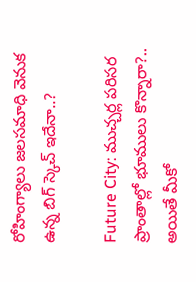రోహింగ్యాలు జలసమాధి వెనుక ఉన్న బిగ్ స్కెచ్ ఇదేనా..?

Future City: ముచ్చర్ల పరిసర ప్రాంతాల్లో భూములు కొన్నారా?.. అయితే మీకో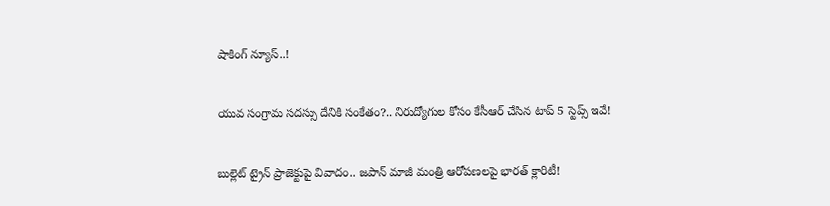షాకింగ్ న్యూస్..!

యువ సంగ్రామ సదస్సు దేనికి సంకేతం?.. నిరుద్యోగుల కోసం కేసీఆర్ చేసిన టాప్ 5 స్టెప్స్ ఇవే!

బుల్లెట్ ట్రైన్ ప్రాజెక్టుపై వివాదం.. జపాన్ మాజీ మంత్రి ఆరోపణలపై భారత్ క్లారిటీ!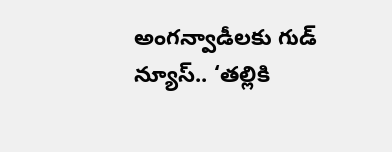అంగన్వాడీలకు గుడ్ న్యూస్.. ‘తల్లికి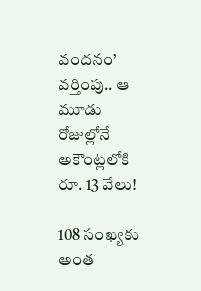వందనం’ వర్తింపు.. ఆ మూడు రోజుల్లోనే అకౌంట్లలోకి రూ. 13 వేలు!

108 సంఖ్యకు అంత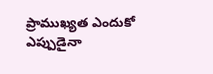ప్రాముఖ్యత ఎందుకో ఎప్పుడైనా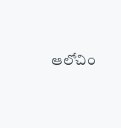ఆలోచిం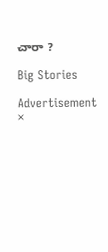చారా ?

Big Stories

Advertisement
×